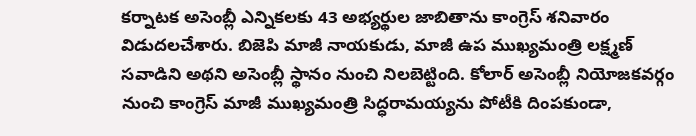కర్నాటక అసెంబ్లీ ఎన్నికలకు 43 అభ్యర్థుల జాబితాను కాంగ్రెస్ శనివారం విడుదలచేశారు. బిజెపి మాజీ నాయకుడు, మాజీ ఉప ముఖ్యమంత్రి లక్ష్మణ్ సవాడిని అథని అసెంబ్లీ స్థానం నుంచి నిలబెట్టింది. కోలార్ అసెంబ్లీ నియోజకవర్గం నుంచి కాంగ్రెస్ మాజీ ముఖ్యమంత్రి సిద్ధరామయ్యను పోటీకి దింపకుండా,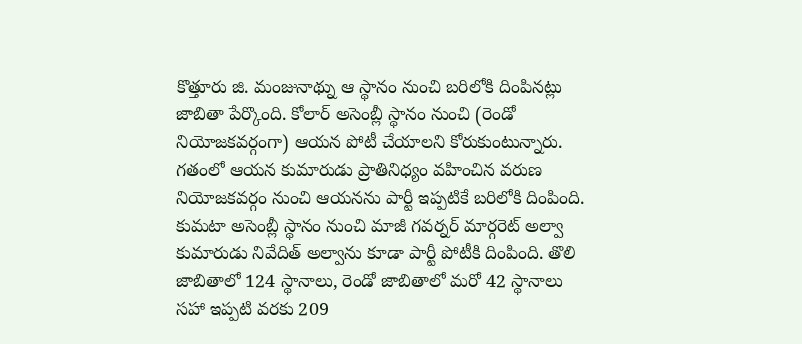కొత్తూరు జి. మంజునాథ్ను ఆ స్థానం నుంచి బరిలోకి దింపినట్లు జాబితా పేర్కొంది. కోలార్ అసెంబ్లీ స్థానం నుంచి (రెండో నియోజకవర్గంగా) ఆయన పోటీ చేయాలని కోరుకుంటున్నారు. గతంలో ఆయన కుమారుడు ప్రాతినిధ్యం వహించిన వరుణ నియోజకవర్గం నుంచి ఆయనను పార్టీ ఇప్పటికే బరిలోకి దింపింది. కుమటా అసెంబ్లీ స్థానం నుంచి మాజీ గవర్నర్ మార్గరెట్ అల్వా కుమారుడు నివేదిత్ అల్వాను కూడా పార్టీ పోటీకి దింపింది. తొలి జాబితాలో 124 స్థానాలు, రెండో జాబితాలో మరో 42 స్థానాలు సహా ఇప్పటి వరకు 209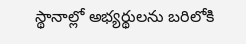స్థానాల్లో అభ్యర్థులను బరిలోకి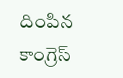దింపిన కాంగ్రెస్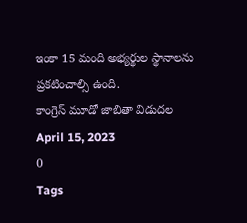ఇంకా 15 మంది అభ్యర్థుల స్థానాలను ప్రకటించాల్సి ఉంది.
కాంగ్రెస్ మూడో జాబితా విడుదల
April 15, 2023
0
Tags